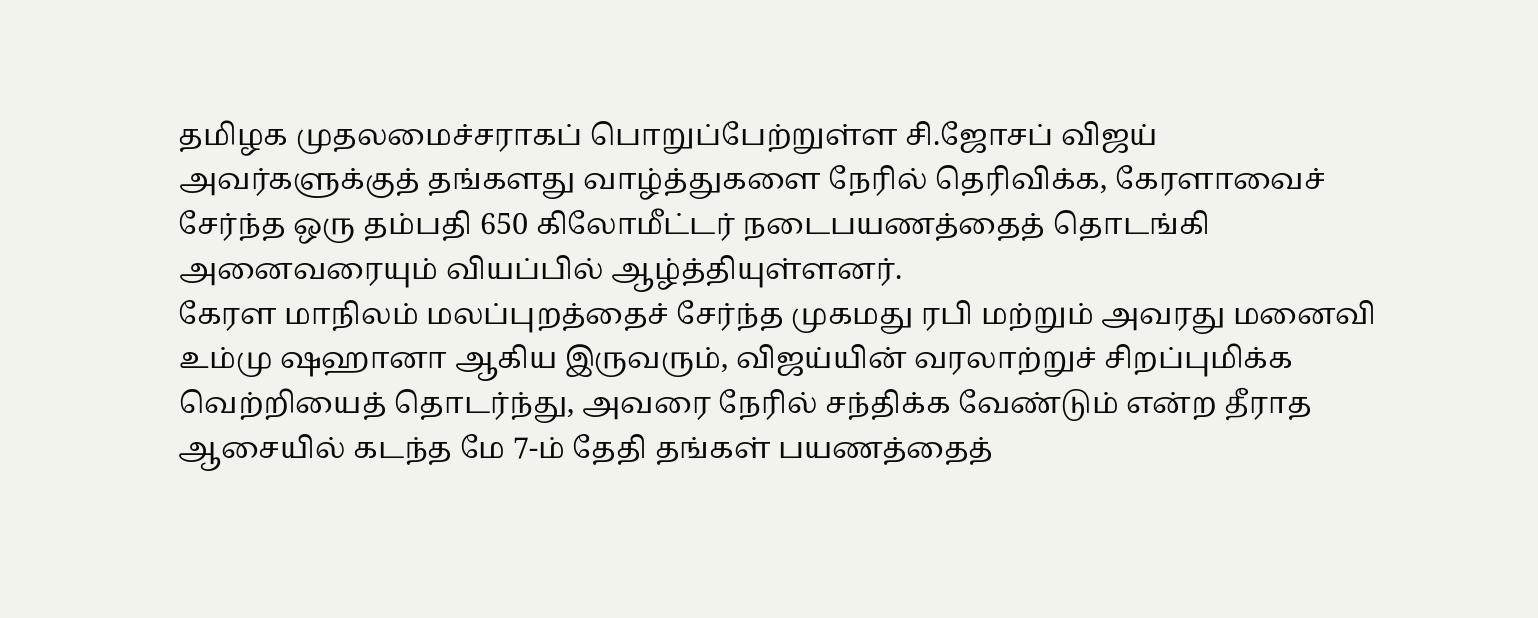தமிழக முதலமைச்சராகப் பொறுப்பேற்றுள்ள சி.ஜோசப் விஜய் அவர்களுக்குத் தங்களது வாழ்த்துகளை நேரில் தெரிவிக்க, கேரளாவைச் சேர்ந்த ஒரு தம்பதி 650 கிலோமீட்டர் நடைபயணத்தைத் தொடங்கி அனைவரையும் வியப்பில் ஆழ்த்தியுள்ளனர்.
கேரள மாநிலம் மலப்புறத்தைச் சேர்ந்த முகமது ரபி மற்றும் அவரது மனைவி உம்மு ஷஹானா ஆகிய இருவரும், விஜய்யின் வரலாற்றுச் சிறப்புமிக்க வெற்றியைத் தொடர்ந்து, அவரை நேரில் சந்திக்க வேண்டும் என்ற தீராத ஆசையில் கடந்த மே 7-ம் தேதி தங்கள் பயணத்தைத்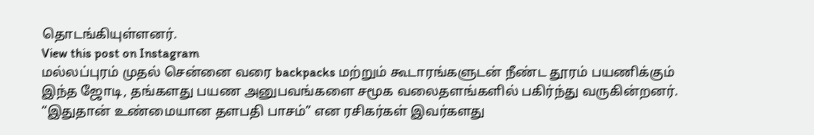தொடங்கியுள்ளனர்.
View this post on Instagram
மல்லப்புரம் முதல் சென்னை வரை backpacks மற்றும் கூடாரங்களுடன் நீண்ட தூரம் பயணிக்கும் இந்த ஜோடி, தங்களது பயண அனுபவங்களை சமூக வலைதளங்களில் பகிர்ந்து வருகின்றனர்.
“இதுதான் உண்மையான தளபதி பாசம்” என ரசிகர்கள் இவர்களது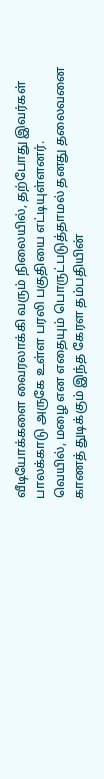வீடியோக்களை வைரலாக்கி வரும் நிலையில், தற்போது இவர்கள் பாலக்காடு அருகே உள்ள பரலி பகுதியை எட்டியுள்ளனர்.
வெயில், மழை என எதையும் பொருட்படுத்தாமல் தனது தலைவனை காணத் துடிக்கும் இந்த கேரள தம்பதியின்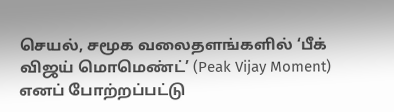செயல், சமூக வலைதளங்களில் ‘பீக் விஜய் மொமெண்ட்’ (Peak Vijay Moment) எனப் போற்றப்பட்டு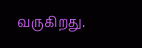வருகிறது.